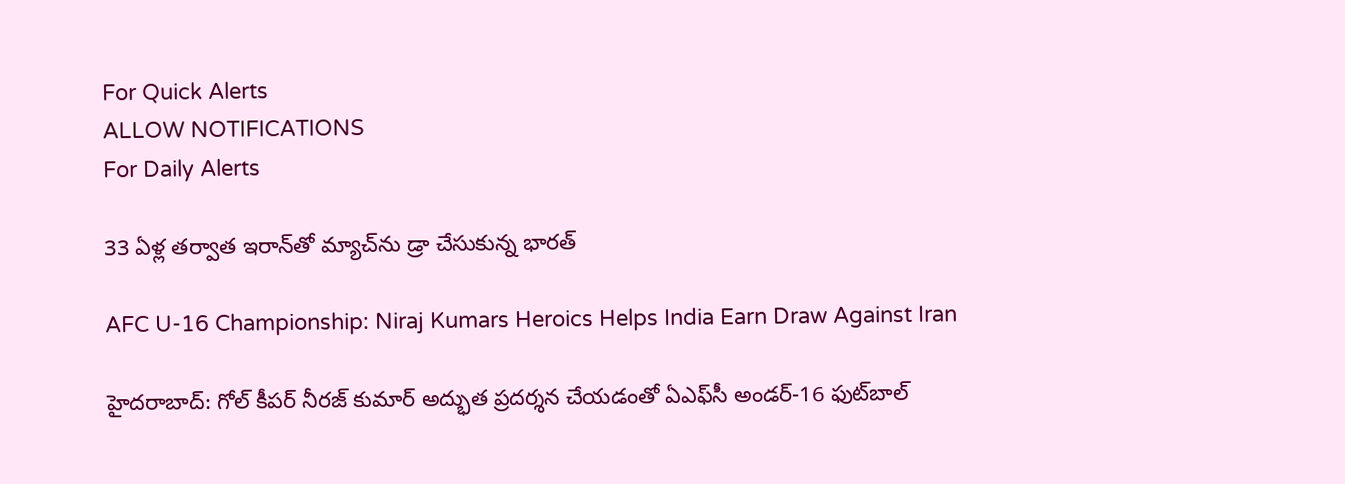For Quick Alerts
ALLOW NOTIFICATIONS
For Daily Alerts

33 ఏళ్ల తర్వాత ఇరాన్‌తో మ్యాచ్‌ను డ్రా చేసుకున్న భారత్

AFC U-16 Championship: Niraj Kumars Heroics Helps India Earn Draw Against Iran

హైదరాబాద్: గోల్‌ కీపర్‌ నీరజ్‌ కుమార్‌ అద్భుత ప్రదర్శన చేయడంతో ఏఎఫ్‌సీ అండర్‌-16 ఫుట్‌బాల్‌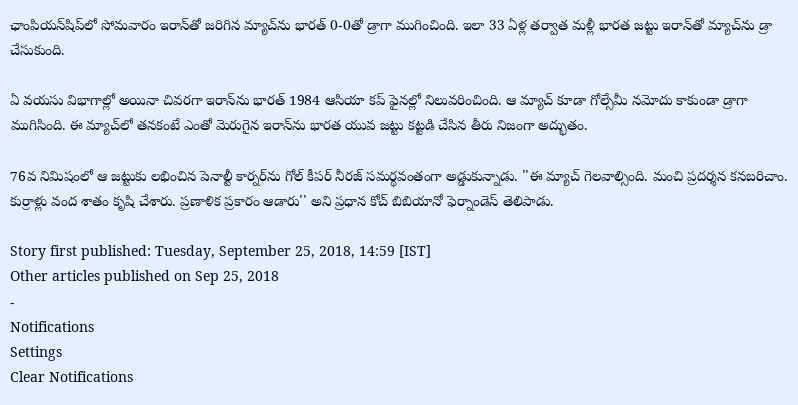ఛాంపియన్‌షిప్‌లో సోమవారం ఇరాన్‌తో జరిగిన మ్యాచ్‌ను భారత్‌ 0-0తో డ్రాగా ముగించింది. ఇలా 33 ఏళ్ల తర్వాత మళ్లీ భారత జట్టు ఇరాన్‌తో మ్యాచ్‌ను డ్రా చేసుకుంది.

ఏ వయసు విభాగాల్లో అయినా చివరగా ఇరాన్‌ను భారత్‌ 1984 ఆసియా కప్‌ ఫైనల్లో నిలువరించింది. ఆ మ్యాచ్‌ కూడా గోల్సేమీ నమోదు కాకుండా డ్రాగా ముగిసింది. ఈ మ్యాచ్‌లో తనకంటే ఎంతో మెరుగైన ఇరాన్‌ను భారత యువ జట్టు కట్టడి చేసిన తీరు నిజంగా అద్భుతం.

76వ నిమిషంలో ఆ జట్టుకు లభించిన పెనాల్టీ కార్నర్‌ను గోల్ కీపర్ నీరజ్‌ సమర్థవంతంగా అడ్డుకున్నాడు. ''ఈ మ్యాచ్‌ గెలవాల్సింది. మంచి ప్రదర్శన కనబరిచాం. కుర్రాళ్లు వంద శాతం కృషి చేశారు. ప్రణాళిక ప్రకారం ఆడారు'' అని ప్రధాన కోచ్‌ బిబియానో ఫెర్నాండెస్‌ తెలిపాడు.

Story first published: Tuesday, September 25, 2018, 14:59 [IST]
Other articles published on Sep 25, 2018
-
Notifications
Settings
Clear Notifications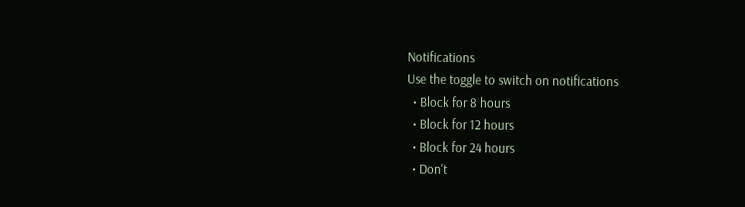Notifications
Use the toggle to switch on notifications
  • Block for 8 hours
  • Block for 12 hours
  • Block for 24 hours
  • Don't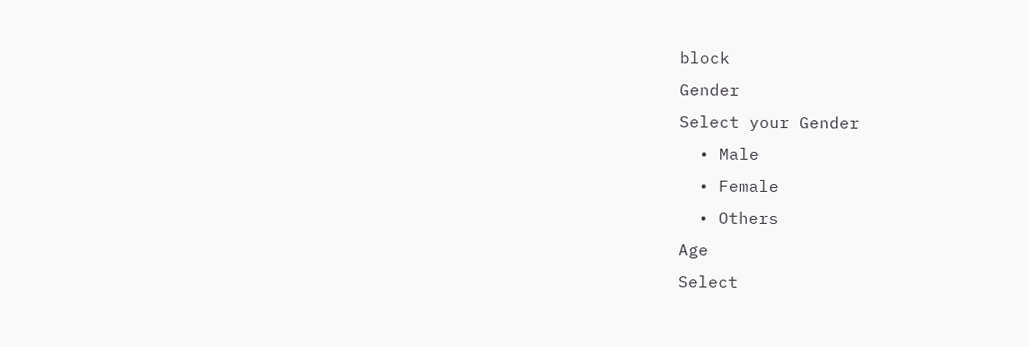block
Gender
Select your Gender
  • Male
  • Female
  • Others
Age
Select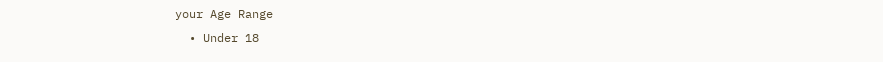your Age Range
  • Under 18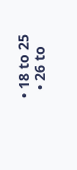• 18 to 25
  • 26 to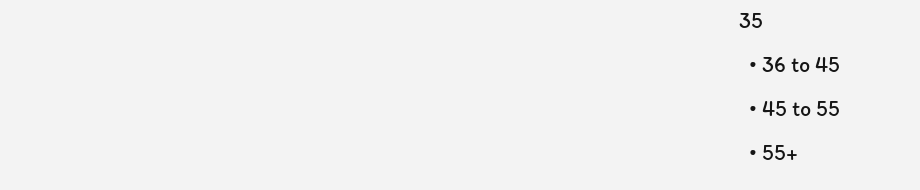35
  • 36 to 45
  • 45 to 55
  • 55+